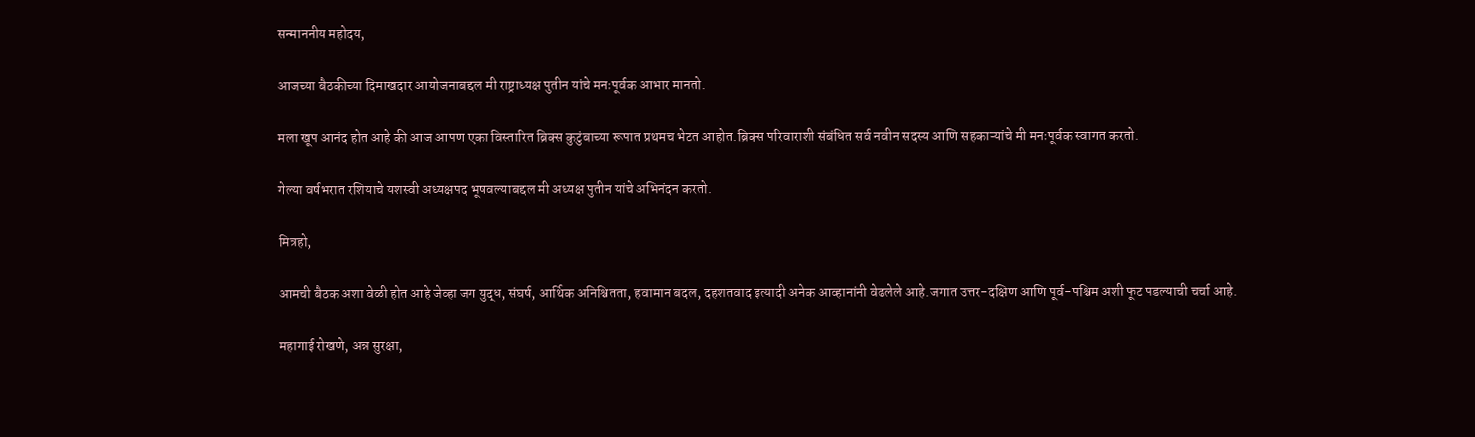सन्माननीय महोदय,

आजच्या बैठकीच्या दिमाखदार आयोजनाबद्दल मी राष्ट्राध्यक्ष पुतीन यांचे मनःपूर्वक आभार मानतो.

मला खूप आनंद होत आहे की आज आपण एका विस्तारित ब्रिक्स कुटुंबाच्या रूपात प्रथमच भेटत आहोत.ब्रिक्स परिवाराशी संबंधित सर्व नवीन सदस्य आणि सहकाऱ्यांचे मी मनःपूर्वक स्वागत करतो.

गेल्या वर्षभरात रशियाचे यशस्वी अध्यक्षपद भूषवल्याबद्दल मी अध्यक्ष पुतीन यांचे अभिनंदन करतो.

मित्रहो,

आमची बैठक अशा वेळी होत आहे जेव्हा जग युद्ध, संघर्ष, आर्थिक अनिश्चितता, हवामान बदल, दहशतवाद इत्यादी अनेक आव्हानांनी वेढलेले आहे.जगात उत्तर-दक्षिण आणि पूर्व-पश्चिम अशी फूट पडल्याची चर्चा आहे.

महागाई रोखणे, अन्न सुरक्षा,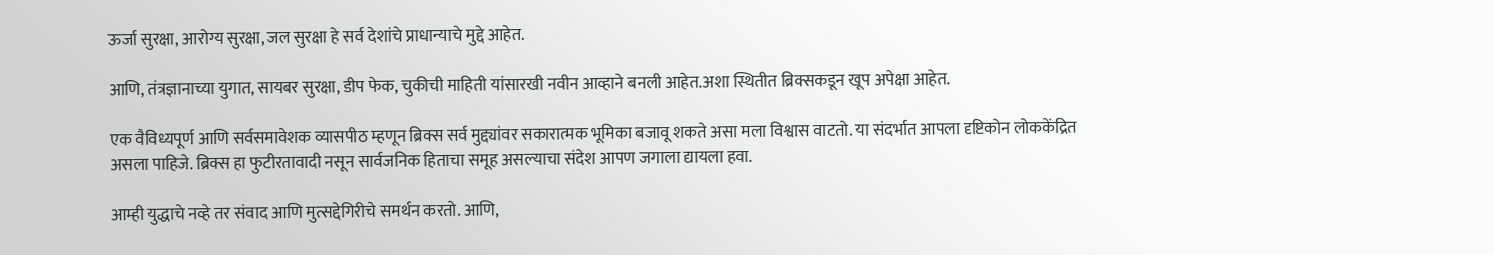ऊर्जा सुरक्षा, आरोग्य सुरक्षा, जल सुरक्षा हे सर्व देशांचे प्राधान्याचे मुद्दे आहेत.

आणि, तंत्रज्ञानाच्या युगात, सायबर सुरक्षा, डीप फेक, चुकीची माहिती यांसारखी नवीन आव्हाने बनली आहेत.अशा स्थितीत ब्रिक्सकडून खूप अपेक्षा आहेत.

एक वैविध्यपूर्ण आणि सर्वसमावेशक व्यासपीठ म्हणून ब्रिक्स सर्व मुद्द्यांवर सकारात्मक भूमिका बजावू शकते असा मला विश्वास वाटतो. या संदर्भात आपला दृष्टिकोन लोककेंद्रित असला पाहिजे. ब्रिक्स हा फुटीरतावादी नसून सार्वजनिक हिताचा समूह असल्याचा संदेश आपण जगाला द्यायला हवा.

आम्ही युद्धाचे नव्हे तर संवाद आणि मुत्सद्देगिरीचे समर्थन करतो. आणि,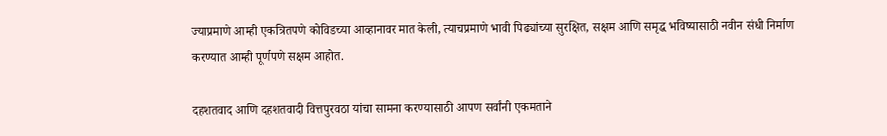ज्याप्रमाणे आम्ही एकत्रितपणे कोविडच्या आव्हानावर मात केली, त्याचप्रमाणे भावी पिढ्यांच्या सुरक्षित, सक्षम आणि समृद्ध भविष्यासाठी नवीन संधी निर्माण करण्यात आम्ही पूर्णपणे सक्षम आहोत.

दहशतवाद आणि दहशतवादी वित्तपुरवठा यांचा सामना करण्यासाठी आपण सर्वांनी एकमताने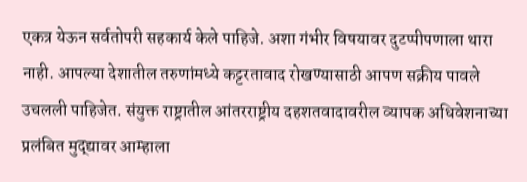एकत्र येऊन सर्वतोपरी सहकार्य केले पाहिजे. अशा गंभीर विषयावर दुटप्पीपणाला थारा नाही. आपल्या देशातील तरुणांमध्ये कट्टरतावाद रोखण्यासाठी आपण सक्रीय पावले उचलली पाहिजेत. संयुक्त राष्ट्रातील आंतरराष्ट्रीय दहशतवादावरील व्यापक अधिवेशनाच्या प्रलंबित मुद्द्यावर आम्हाला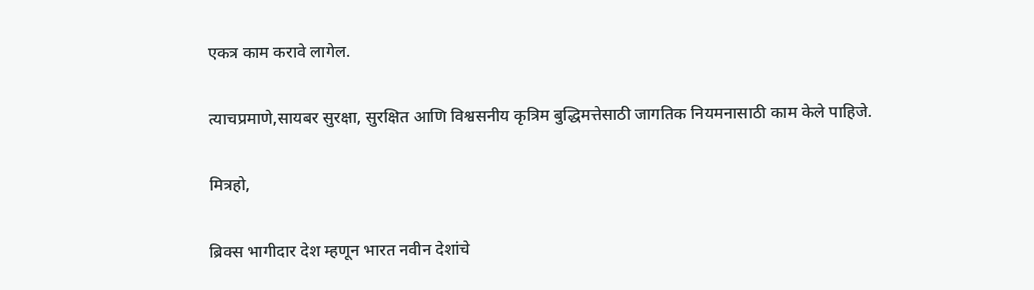एकत्र काम करावे लागेल.

त्याचप्रमाणे,सायबर सुरक्षा, सुरक्षित आणि विश्वसनीय कृत्रिम बुद्धिमत्तेसाठी जागतिक नियमनासाठी काम केले पाहिजे.

मित्रहो,

ब्रिक्स भागीदार देश म्हणून भारत नवीन देशांचे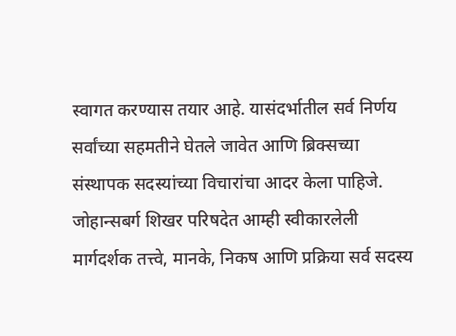स्वागत करण्यास तयार आहे. यासंदर्भातील सर्व निर्णय सर्वांच्या सहमतीने घेतले जावेत आणि ब्रिक्सच्या संस्थापक सदस्यांच्या विचारांचा आदर केला पाहिजे. जोहान्सबर्ग शिखर परिषदेत आम्ही स्वीकारलेली मार्गदर्शक तत्त्वे, मानके, निकष आणि प्रक्रिया सर्व सदस्य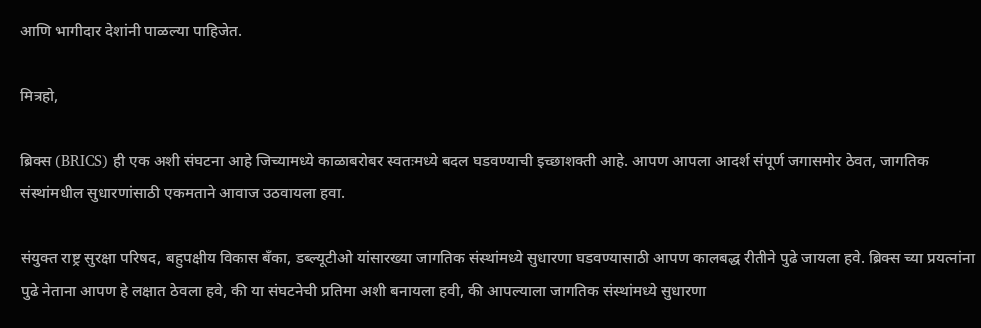आणि भागीदार देशांनी पाळल्या पाहिजेत.

मित्रहो,

ब्रिक्स (BRICS) ही एक अशी संघटना आहे जिच्यामध्ये काळाबरोबर स्वतःमध्ये बदल घडवण्याची इच्छाशक्ती आहे. आपण आपला आदर्श संपूर्ण जगासमोर ठेवत, जागतिक संस्थांमधील सुधारणांसाठी एकमताने आवाज उठवायला हवा.

संयुक्त राष्ट्र सुरक्षा परिषद, बहुपक्षीय विकास बँका, डब्ल्यूटीओ यांसारख्या जागतिक संस्थांमध्ये सुधारणा घडवण्यासाठी आपण कालबद्ध रीतीने पुढे जायला हवे. ब्रिक्स च्या प्रयत्नांना पुढे नेताना आपण हे लक्षात ठेवला हवे, की या संघटनेची प्रतिमा अशी बनायला हवी, की आपल्याला जागतिक संस्थांमध्ये सुधारणा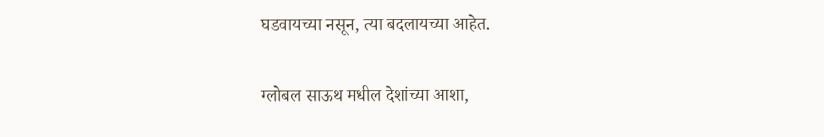घडवायच्या नसून, त्या बदलायच्या आहेत.

ग्लोबल साऊथ मधील देशांच्या आशा,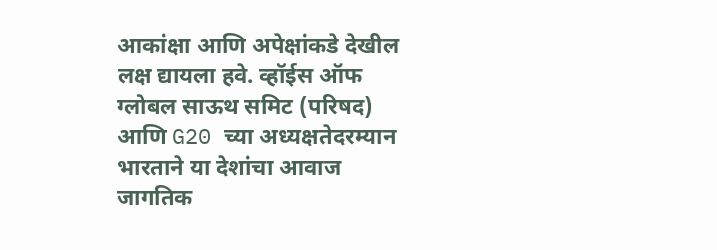आकांक्षा आणि अपेक्षांकडे देखील लक्ष द्यायला हवे. व्हॉईस ऑफ ग्लोबल साऊथ समिट (परिषद) आणि G20 च्या अध्यक्षतेदरम्यान भारताने या देशांचा आवाज जागतिक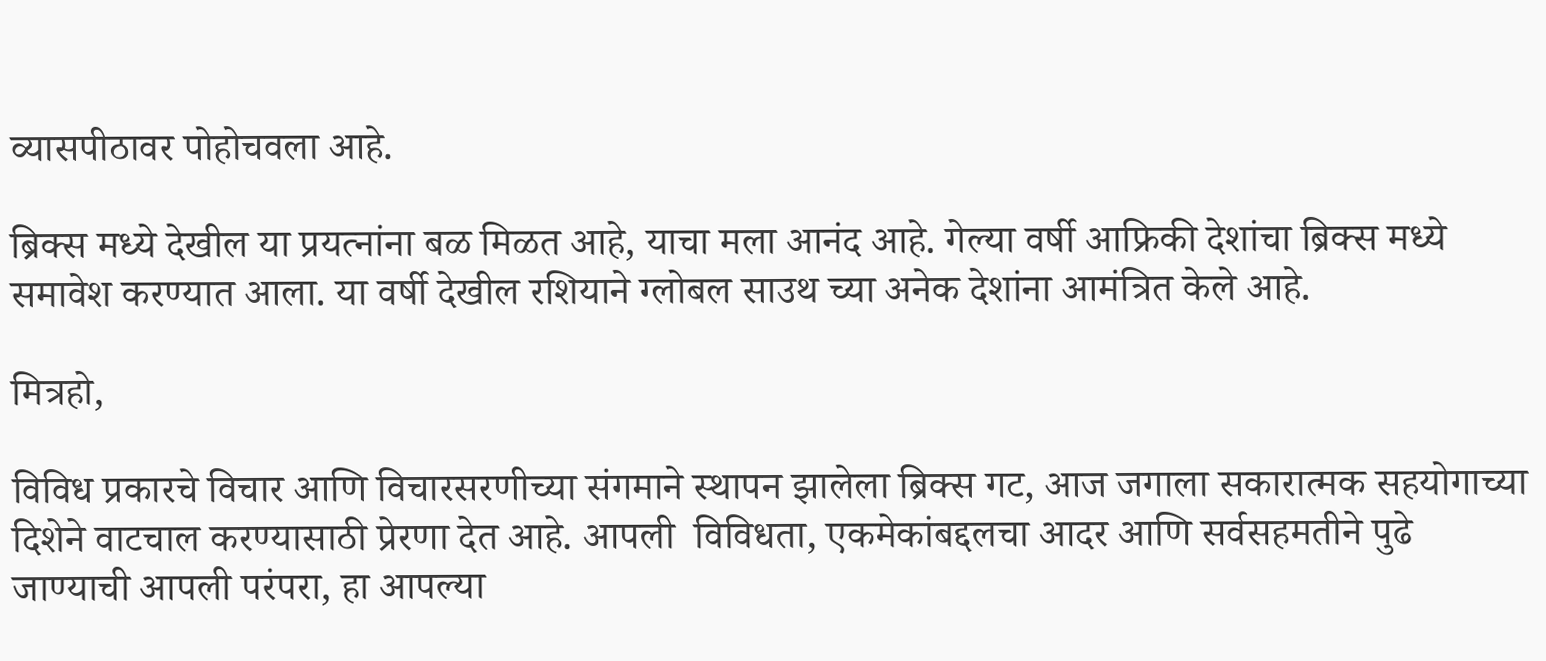व्यासपीठावर पोहोचवला आहे.

ब्रिक्स मध्ये देखील या प्रयत्नांना बळ मिळत आहे, याचा मला आनंद आहे. गेल्या वर्षी आफ्रिकी देशांचा ब्रिक्स मध्ये समावेश करण्यात आला. या वर्षी देखील रशियाने ग्लोबल साउथ च्या अनेक देशांना आमंत्रित केले आहे.

मित्रहो,

विविध प्रकारचे विचार आणि विचारसरणीच्या संगमाने स्थापन झालेला ब्रिक्स गट, आज जगाला सकारात्मक सहयोगाच्या दिशेने वाटचाल करण्यासाठी प्रेरणा देत आहे. आपली  विविधता, एकमेकांबद्दलचा आदर आणि सर्वसहमतीने पुढे जाण्याची आपली परंपरा, हा आपल्या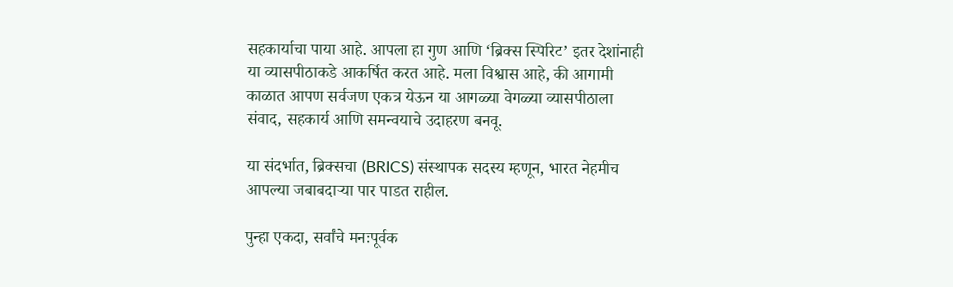सहकार्याचा पाया आहे. आपला हा गुण आणि ‘ब्रिक्स स्पिरिट’ इतर देशांनाही या व्यासपीठाकडे आकर्षित करत आहे. मला विश्वास आहे, की आगामी काळात आपण सर्वजण एकत्र येऊन या आगळ्या वेगळ्या व्यासपीठाला संवाद, सहकार्य आणि समन्वयाचे उदाहरण बनवू.

या संदर्भात, ब्रिक्सचा (BRICS) संस्थापक सदस्य म्हणून, भारत नेहमीच आपल्या जबाबदाऱ्या पार पाडत राहील.

पुन्हा एकदा, सर्वांचे मनःपूर्वक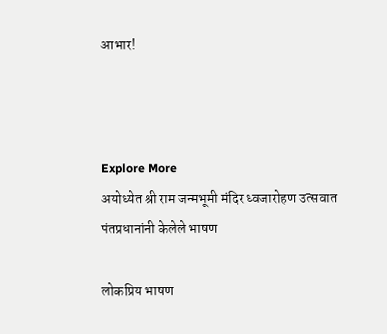आभार!



Explore More
अयोध्येत श्री राम जन्मभूमी मंदिर ध्वजारोहण उत्सवात पंतप्रधानांनी केलेले भाषण

लोकप्रिय भाषण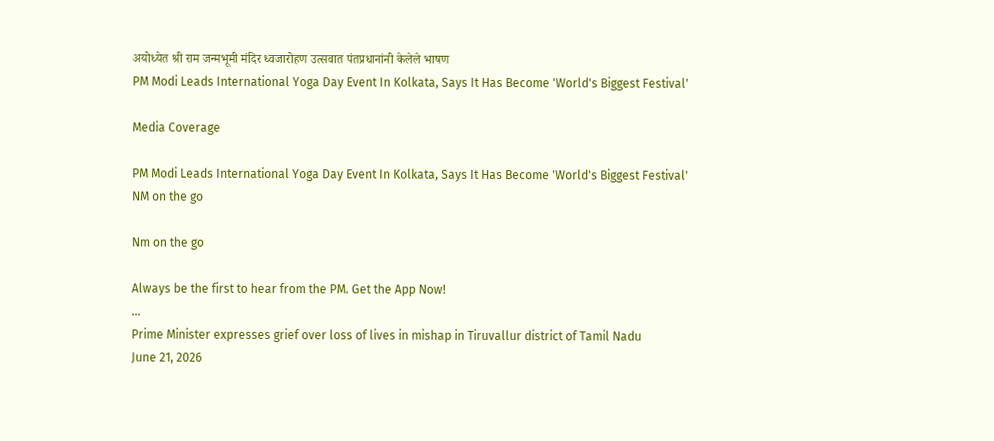अयोध्येत श्री राम जन्मभूमी मंदिर ध्वजारोहण उत्सवात पंतप्रधानांनी केलेले भाषण
PM Modi Leads International Yoga Day Event In Kolkata, Says It Has Become 'World's Biggest Festival'

Media Coverage

PM Modi Leads International Yoga Day Event In Kolkata, Says It Has Become 'World's Biggest Festival'
NM on the go

Nm on the go

Always be the first to hear from the PM. Get the App Now!
...
Prime Minister expresses grief over loss of lives in mishap in Tiruvallur district of Tamil Nadu
June 21, 2026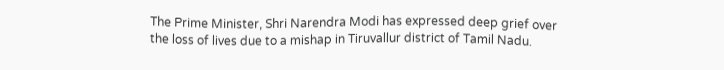The Prime Minister, Shri Narendra Modi has expressed deep grief over the loss of lives due to a mishap in Tiruvallur district of Tamil Nadu.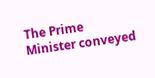The Prime Minister conveyed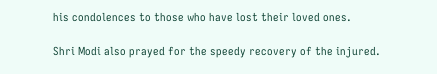his condolences to those who have lost their loved ones.

Shri Modi also prayed for the speedy recovery of the injured.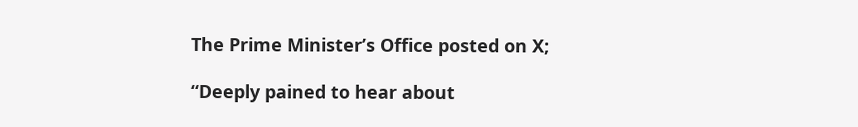The Prime Minister’s Office posted on X;

“Deeply pained to hear about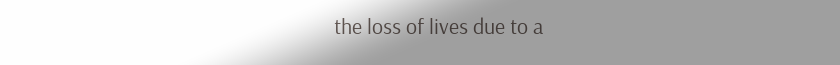the loss of lives due to a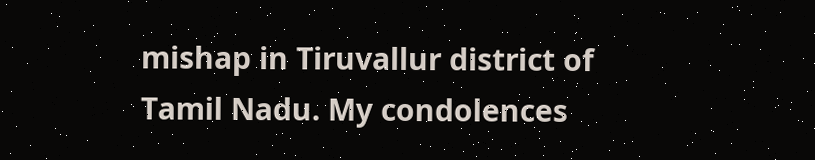mishap in Tiruvallur district of Tamil Nadu. My condolences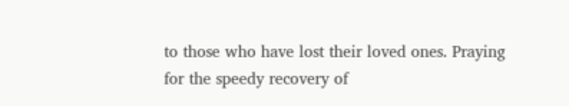to those who have lost their loved ones. Praying for the speedy recovery of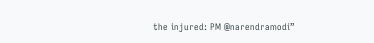the injured: PM @narendramodi”